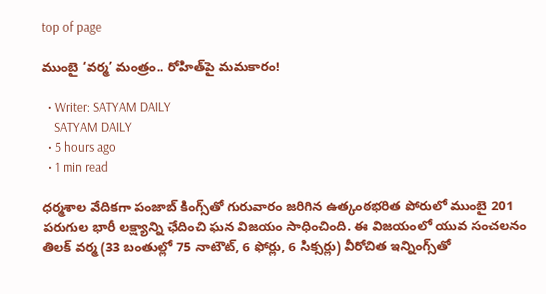top of page

ముంబై ‘వర్మ’ మంత్రం.. రోహిత్‌పై మమకారం!

  • Writer: SATYAM DAILY
    SATYAM DAILY
  • 5 hours ago
  • 1 min read

ధర్మశాల వేదికగా పంజాబ్ కింగ్స్‌తో గురువారం జరిగిన ఉత్కంఠభరిత పోరులో ముంబై 201 పరుగుల భారీ లక్ష్యాన్ని ఛేదించి ఘన విజయం సాధించింది. ఈ విజయంలో యువ సంచలనం తిలక్ వర్మ (33 బంతుల్లో 75 నాటౌట్, 6 ఫోర్లు, 6 సిక్సర్లు) వీరోచిత ఇన్నింగ్స్‌తో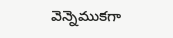వెన్నెముకగా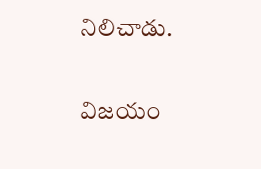నిలిచాడు.

విజయం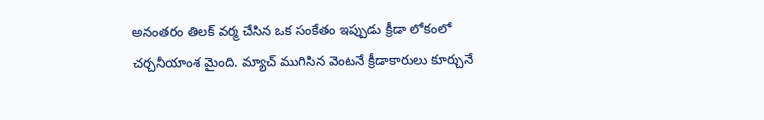అనంతరం తిలక్ వర్మ చేసిన ఒక సంకేతం ఇప్పుడు క్రీడా లోకంలో చర్చనీయాంశ మైంది. మ్యాచ్ ముగిసిన వెంటనే క్రీడాకారులు కూర్చునే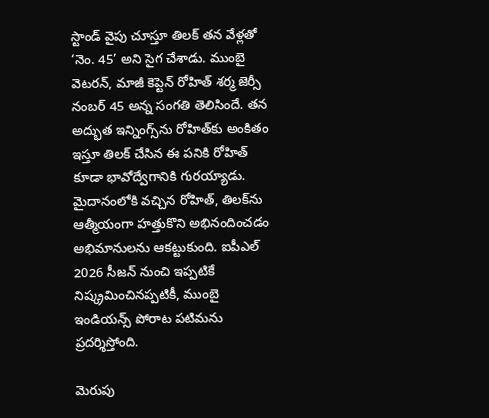స్టాండ్ వైపు చూస్తూ తిలక్ తన వేళ్లతో ‘నెం. 45’ అని సైగ చేశాడు. ముంబై వెటరన్, మాజీ కెప్టెన్ రోహిత్ శర్మ జెర్సీ నంబర్ 45 అన్న సంగతి తెలిసిందే. తన అద్భుత ఇన్నింగ్స్‌ను రోహిత్‌కు అంకితం ఇస్తూ తిలక్ చేసిన ఈ పనికి రోహిత్ కూడా భావోద్వేగానికి గురయ్యాడు. మైదానంలోకి వచ్చిన రోహిత్, తిలక్‌ను ఆత్మీయంగా హత్తుకొని అభినందించడం అభిమానులను ఆకట్టుకుంది. ఐపీఎల్ 2026 సీజన్ నుంచి ఇప్పటికే నిష్క్రమించినప్పటికీ, ముంబై ఇండియన్స్ పోరాట పటిమను ప్రదర్శిస్తోంది.

మెరుపు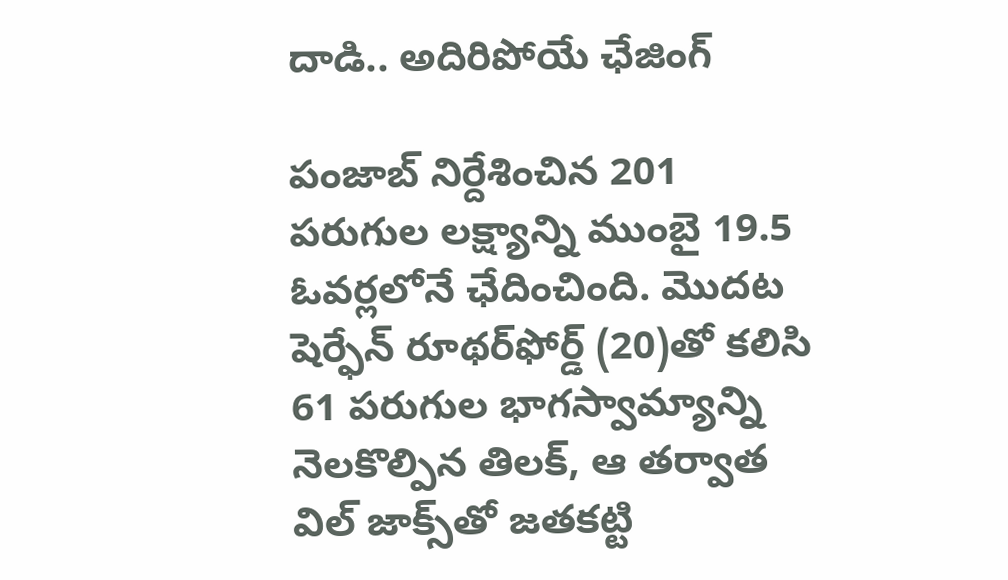దాడి.. అదిరిపోయే ఛేజింగ్

పంజాబ్ నిర్దేశించిన 201 పరుగుల లక్ష్యాన్ని ముంబై 19.5 ఓవర్లలోనే ఛేదించింది. మొదట షెర్ఫేన్ రూథర్‌ఫోర్డ్ (20)తో కలిసి 61 పరుగుల భాగస్వామ్యాన్ని నెలకొల్పిన తిలక్, ఆ తర్వాత విల్ జాక్స్‌తో జతకట్టి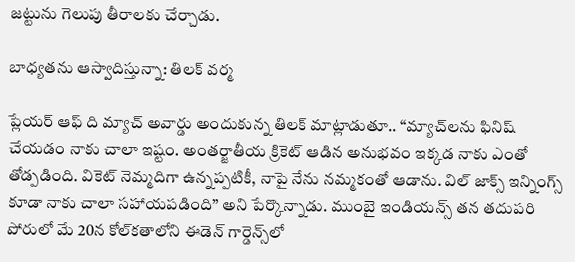జట్టును గెలుపు తీరాలకు చేర్చాడు.

బాధ్యతను ఆస్వాదిస్తున్నా: తిలక్ వర్మ

ప్లేయర్ ఆఫ్ ది మ్యాచ్ అవార్డు అందుకున్న తిలక్ మాట్లాడుతూ.. “మ్యాచ్‌లను ఫినిష్ చేయడం నాకు చాలా ఇష్టం. అంతర్జాతీయ క్రికెట్ ఆడిన అనుభవం ఇక్కడ నాకు ఎంతో తోడ్పడింది. వికెట్ నెమ్మదిగా ఉన్నప్పటికీ, నాపై నేను నమ్మకంతో ఆడాను. విల్ జాక్స్ ఇన్నింగ్స్ కూడా నాకు చాలా సహాయపడింది” అని పేర్కొన్నాడు. ముంబై ఇండియన్స్ తన తదుపరి పోరులో మే 20న కోల్‌కతాలోని ఈడెన్ గార్డెన్స్‌లో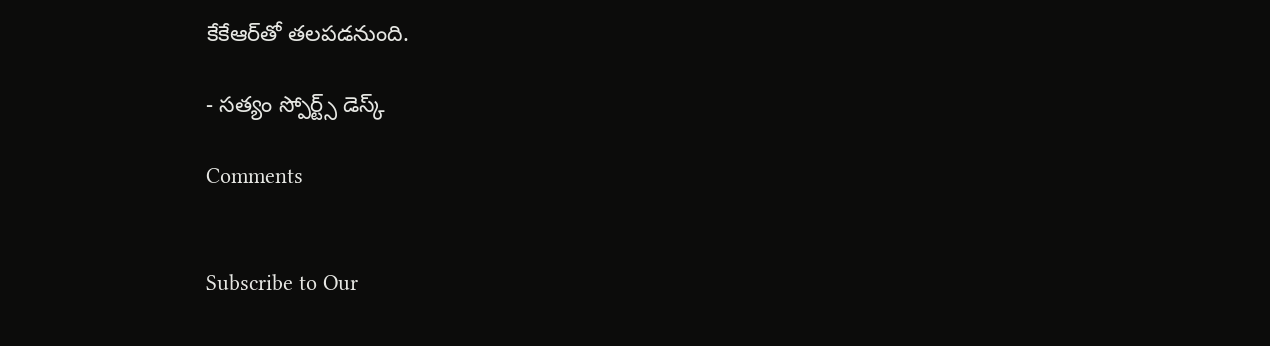కేకేఆర్‌తో తలపడనుంది.

- సత్యం స్పోర్ట్స్ డెస్క్

Comments


Subscribe to Our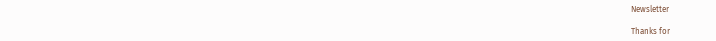Newsletter

Thanks for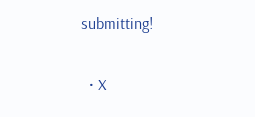submitting!

  • X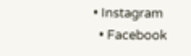• Instagram
  • Facebook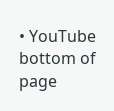• YouTube
bottom of page